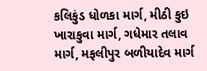કલિકુંડ ધોળકા માર્ગ, મીઠી કુઇ ખારાકુવા માર્ગ, ગધેમાર તલાવ માર્ગ, મફલીપુર બળીયાદેવ માર્ગ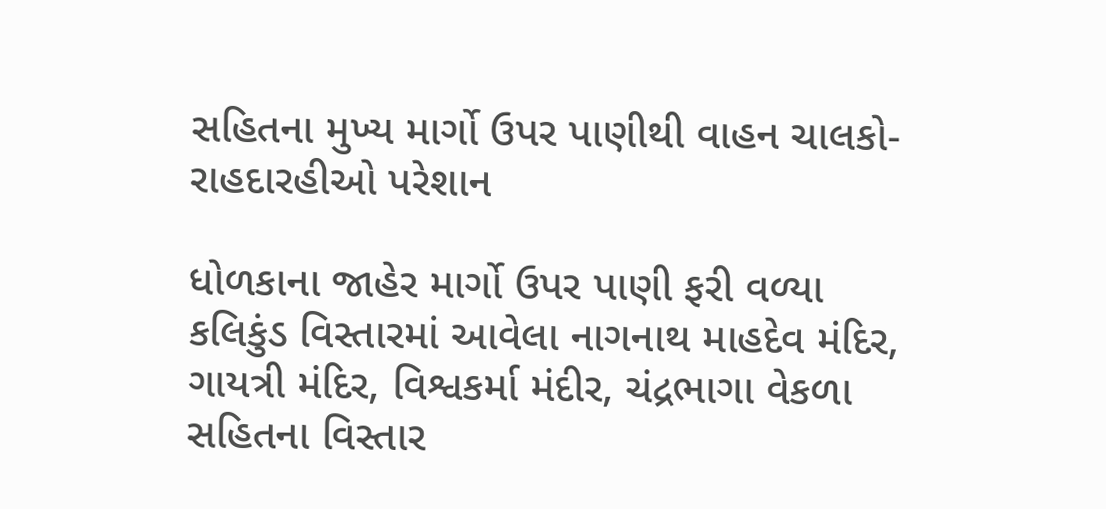સહિતના મુખ્ય માર્ગો ઉપર પાણીથી વાહન ચાલકો-રાહદારહીઓ પરેશાન

ધોળકાના જાહેર માર્ગો ઉપર પાણી ફરી વળ્યા
કલિકુંડ વિસ્તારમાં આવેલા નાગનાથ માહદેવ મંદિર, ગાયત્રી મંદિર, વિશ્વકર્મા મંદીર, ચંદ્રભાગા વેકળા સહિતના વિસ્તાર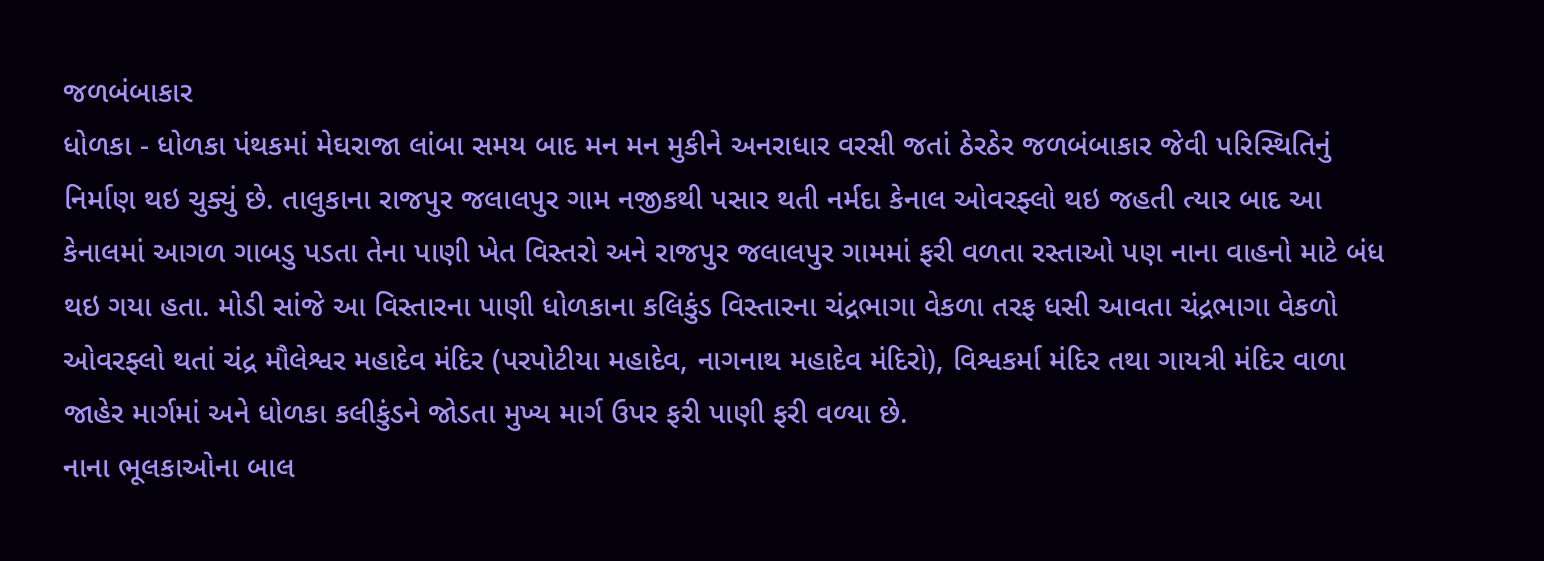જળબંબાકાર
ધોળકા - ધોળકા પંથકમાં મેઘરાજા લાંબા સમય બાદ મન મન મુકીને અનરાધાર વરસી જતાં ઠેરઠેર જળબંબાકાર જેવી પરિસ્થિતિનું નિર્માણ થઇ ચુક્યું છે. તાલુકાના રાજપુર જલાલપુર ગામ નજીકથી પસાર થતી નર્મદા કેનાલ ઓવરફ્લો થઇ જહતી ત્યાર બાદ આ કેનાલમાં આગળ ગાબડુ પડતા તેના પાણી ખેત વિસ્તરો અને રાજપુર જલાલપુર ગામમાં ફરી વળતા રસ્તાઓ પણ નાના વાહનો માટે બંધ થઇ ગયા હતા. મોડી સાંજે આ વિસ્તારના પાણી ધોળકાના કલિકુંડ વિસ્તારના ચંદ્રભાગા વેકળા તરફ ધસી આવતા ચંદ્રભાગા વેકળો ઓવરફ્લો થતાં ચંદ્ર મૌલેશ્વર મહાદેવ મંદિર (પરપોટીયા મહાદેવ, નાગનાથ મહાદેવ મંદિરો), વિશ્વકર્મા મંદિર તથા ગાયત્રી મંદિર વાળા જાહેર માર્ગમાં અને ધોળકા કલીકુંડને જોડતા મુખ્ય માર્ગ ઉપર ફરી પાણી ફરી વળ્યા છે.
નાના ભૂલકાઓના બાલ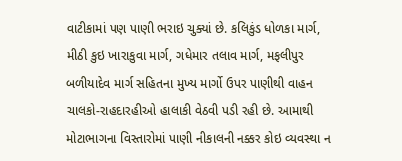વાટીકામાં પણ પાણી ભરાઇ ચુક્યાં છે. કલિકુંડ ધોળકા માર્ગ, મીઠી કુઇ ખારાકુવા માર્ગ, ગધેમાર તલાવ માર્ગ, મફલીપુર બળીયાદેવ માર્ગ સહિતના મુખ્ય માર્ગો ઉપર પાણીથી વાહન ચાલકો-રાહદારહીઓ હાલાકી વેઠવી પડી રહી છે. આમાથી મોટાભાગના વિસ્તારોમાં પાણી નીકાલની નક્કર કોઇ વ્યવસ્થા ન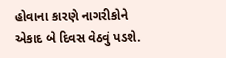હોવાના કારણે નાગરીકોને એકાદ બે દિવસ વેઠવું પડશે.